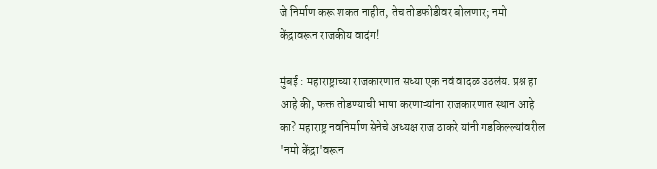जे निर्माण करू शकत नाहीत, तेच तोडफोडीवर बोलणार; नमो केंद्रावरून राजकीय वादंग!

मुंबई : महाराष्ट्राच्या राजकारणात सध्या एक नवं वादळ उठलंय. प्रश्न हा आहे की, फक्त तोडण्याची भाषा करणाऱ्यांना राजकारणात स्थान आहे का? महाराष्ट्र नवनिर्माण सेनेचे अध्यक्ष राज ठाकरे यांनी गडकिल्ल्यांवरील 'नमो केंद्रा'वरून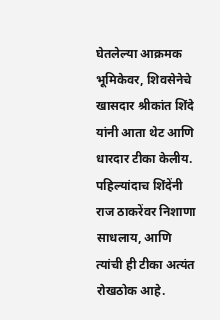घेतलेल्या आक्रमक भूमिकेवर, शिवसेनेचे खासदार श्रीकांत शिंदे यांनी आता थेट आणि धारदार टीका केलीय. पहिल्यांदाच शिंदेंनी राज ठाकरेंवर निशाणा साधलाय, आणि त्यांची ही टीका अत्यंत रोखठोक आहे.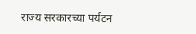राज्य सरकारच्या पर्यटन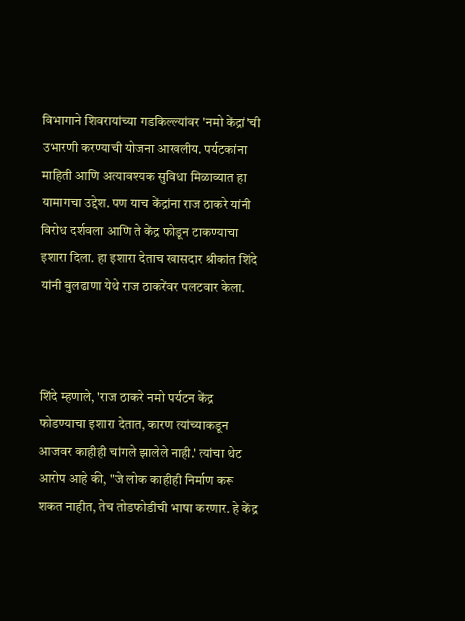विभागाने शिवरायांच्या गडकिल्ल्यांवर 'नमो केंद्रां'ची उभारणी करण्याची योजना आखलीय. पर्यटकांना माहिती आणि अत्यावश्यक सुविधा मिळाव्यात हा यामागचा उद्देश. पण याच केंद्रांना राज ठाकरे यांनी विरोध दर्शवला आणि ते केंद्र फोडून टाकण्याचा इशारा दिला. हा इशारा देताच खासदार श्रीकांत शिंदे यांनी बुलढाणा येथे राज ठाकरेंवर पलटवार केला.



शिंदे म्हणाले, 'राज ठाकरे नमो पर्यटन केंद्र फोडण्याचा इशारा देतात, कारण त्यांच्याकडून आजवर काहीही चांगले झालेले नाही.' त्यांचा थेट आरोप आहे की, "जे लोक काहीही निर्माण करू शकत नाहीत, तेच तोडफोडीची भाषा करणार. हे केंद्र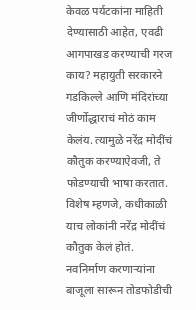केवळ पर्यटकांना माहिती देण्यासाठी आहेत, एवढी आगपाखड करण्याची गरज काय? महायुती सरकारने गडकिल्ले आणि मंदिरांच्या जीर्णोद्धाराचं मोठं काम केलंय. त्यामुळे नरेंद्र मोदींचं कौतुक करण्याऐवजी, ते फोडण्याची भाषा करतात. विशेष म्हणजे, कधीकाळी याच लोकांनी नरेंद्र मोदींचं कौतुक केलं होतं.
नवनिर्माण करणाऱ्यांना बाजूला सारून तोडफोडीची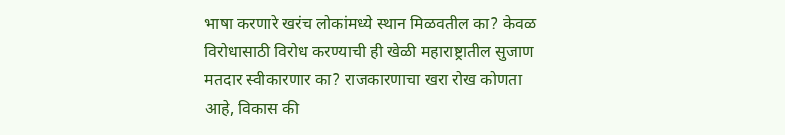भाषा करणारे खरंच लोकांमध्ये स्थान मिळवतील का? केवळ विरोधासाठी विरोध करण्याची ही खेळी महाराष्ट्रातील सुजाण मतदार स्वीकारणार का? राजकारणाचा खरा रोख कोणता आहे, विकास की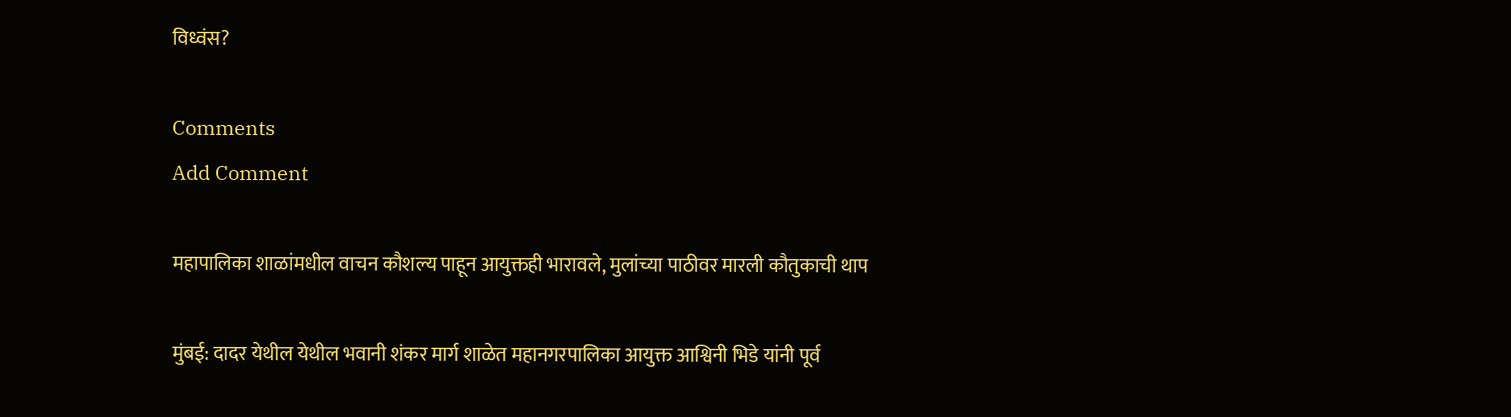विध्वंस?

Comments
Add Comment

महापालिका शाळांमधील वाचन कौशल्य पाहून आयुक्तही भारावले, मुलांच्या पाठीवर मारली कौतुकाची थाप

मुंबई: दादर येथील येथील भवानी शंकर मार्ग शाळेत महानगरपालिका आयुक्त आश्विनी भिडे यांनी पूर्व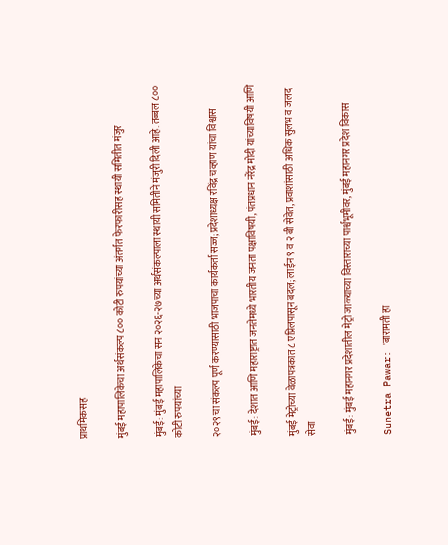प्राथमिकसह

मुंबई महापालिकेचा अर्थसंकल्प ८०० कोटी रुपयांच्या अंतर्गत फेरफारीसह स्थायी समितीत मंजुर

मुंबई: मुंबई महापालिकेचा सन २०२६-२७च्या अर्थसंकल्पाला स्थायी समितीने मंजुरी दिली आहे. तब्बल ८०० कोटी रुपयांच्या

२०२९ चा संकल्प पूर्ण करण्यासाठी भाजपाचा कार्यकर्ता सज्ज; प्रदेशाध्यक्ष रविंद्र चव्हाण यांचा विश्वास

मुंबई: देशात आणि महाराष्ट्रात जनतेमध्ये भारतीय जनता पक्षाविषयी, पंतप्रधान नरेंद्र मोदी यांच्याविषयी आणि

मुंबई मेट्रोच्या वेळापत्रकात ८ एप्रिलपासून बदल; लाईन ९ व २ बी सेवेत, प्रवाशांसाठी अधिक सुलभ व जलद सेवा

मुंबई: मुंबई महानगर प्रदेशातील मेट्रो जाळ्याच्या विस्ताराच्या पार्श्वभूमीवर, मुंबई महानगर प्रदेश विकास

Sunetra Pawar: 'बारामती हा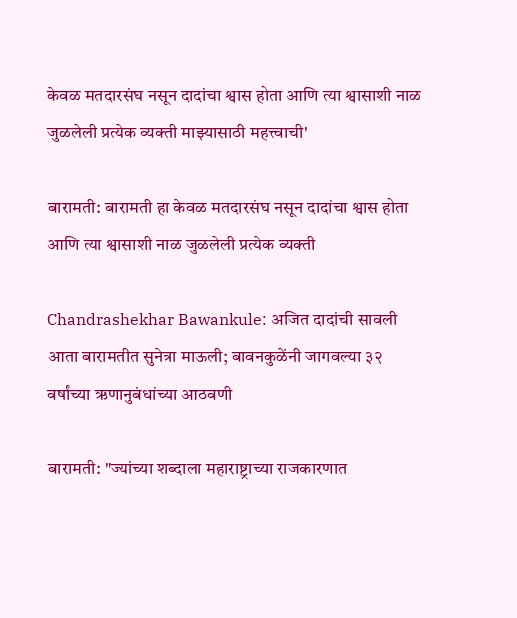केवळ मतदारसंघ नसून दादांचा श्वास होता आणि त्या श्वासाशी नाळ जुळलेली प्रत्येक व्यक्ती माझ्यासाठी महत्त्वाची'

बारामती: बारामती हा केवळ मतदारसंघ नसून दादांचा श्वास होता आणि त्या श्वासाशी नाळ जुळलेली प्रत्येक व्यक्ती

Chandrashekhar Bawankule: अजित दादांची सावली आता बारामतीत सुनेत्रा माऊली; बावनकुळेंनी जागवल्या ३२ वर्षांच्या ऋणानुबंधांच्या आठवणी

बारामती: "ज्यांच्या शब्दाला महाराष्ट्राच्या राजकारणात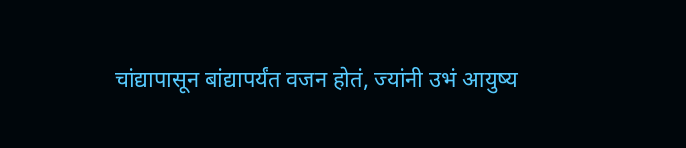चांद्यापासून बांद्यापर्यंत वजन होतं, ज्यांनी उभं आयुष्य